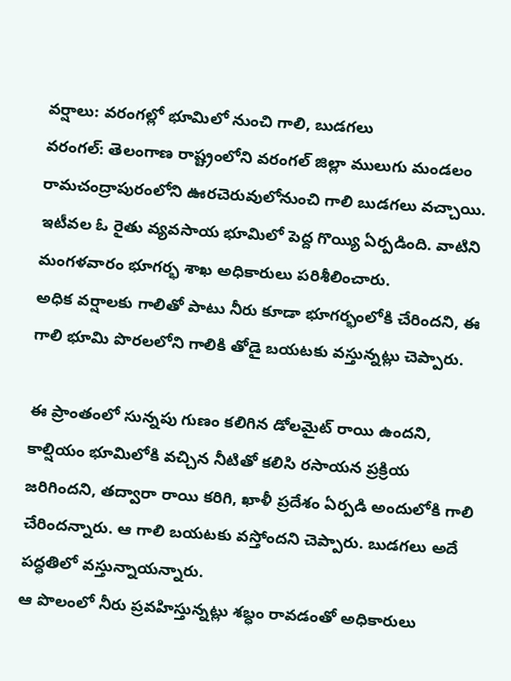వర్షాలు: వరంగల్లో భూమిలో నుంచి గాలి, బుడగలు
వరంగల్: తెలంగాణ రాష్ట్రంలోని వరంగల్ జిల్లా ములుగు మండలం రామచంద్రాపురంలోని ఊరచెరువులోనుంచి గాలి బుడగలు వచ్చాయి. ఇటీవల ఓ రైతు వ్యవసాయ భూమిలో పెద్ద గొయ్యి ఏర్పడింది. వాటిని మంగళవారం భూగర్భ శాఖ అధికారులు పరిశీలించారు.
అధిక వర్షాలకు గాలితో పాటు నీరు కూడా భూగర్భంలోకి చేరిందని, ఈ గాలి భూమి పొరలలోని గాలికి తోడై బయటకు వస్తున్నట్లు చెప్పారు.

ఈ ప్రాంతంలో సున్నపు గుణం కలిగిన డోలమైట్ రాయి ఉందని, కాల్షియం భూమిలోకి వచ్చిన నీటితో కలిసి రసాయన ప్రక్రియ జరిగిందని, తద్వారా రాయి కరిగి, ఖాళీ ప్రదేశం ఏర్పడి అందులోకి గాలి చేరిందన్నారు. ఆ గాలి బయటకు వస్తోందని చెప్పారు. బుడగలు అదే పద్ధతిలో వస్తున్నాయన్నారు.
ఆ పొలంలో నీరు ప్రవహిస్తున్నట్లు శబ్ధం రావడంతో అధికారులు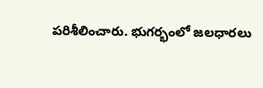పరిశీలించారు. భుగర్భంలో జలధారలు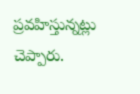ప్రవహిస్తున్నట్లు చెప్పారు.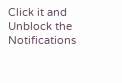Click it and Unblock the Notifications